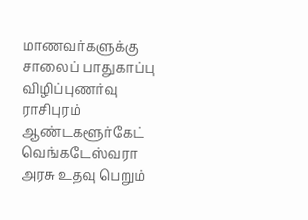மாணவர்களுக்கு சாலைப் பாதுகாப்பு விழிப்புணர்வு
ராசிபுரம் ஆண்டகளூர்கேட் வெங்கடேஸ்வரா அரசு உதவு பெறும்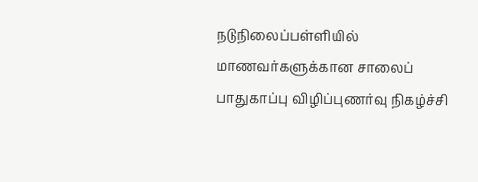நடுநிலைப்பள்ளியில் மாணவர்களுக்கான சாலைப் பாதுகாப்பு விழிப்புணர்வு நிகழ்ச்சி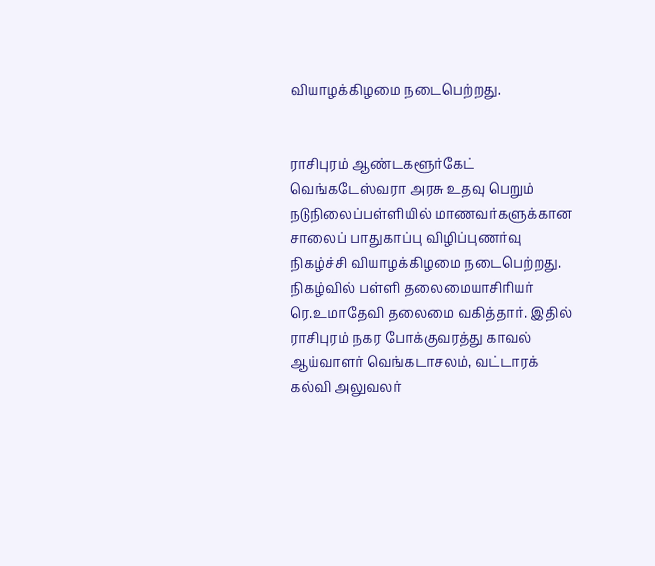வியாழக்கிழமை நடைபெற்றது.


ராசிபுரம் ஆண்டகளூர்கேட் வெங்கடேஸ்வரா அரசு உதவு பெறும் நடுநிலைப்பள்ளியில் மாணவர்களுக்கான சாலைப் பாதுகாப்பு விழிப்புணர்வு நிகழ்ச்சி வியாழக்கிழமை நடைபெற்றது.
நிகழ்வில் பள்ளி தலைமையாசிரியர் ரெ.உமாதேவி தலைமை வகித்தார். இதில் ராசிபுரம் நகர போக்குவரத்து காவல் ஆய்வாளர் வெங்கடாசலம், வட்டாரக் கல்வி அலுவலர்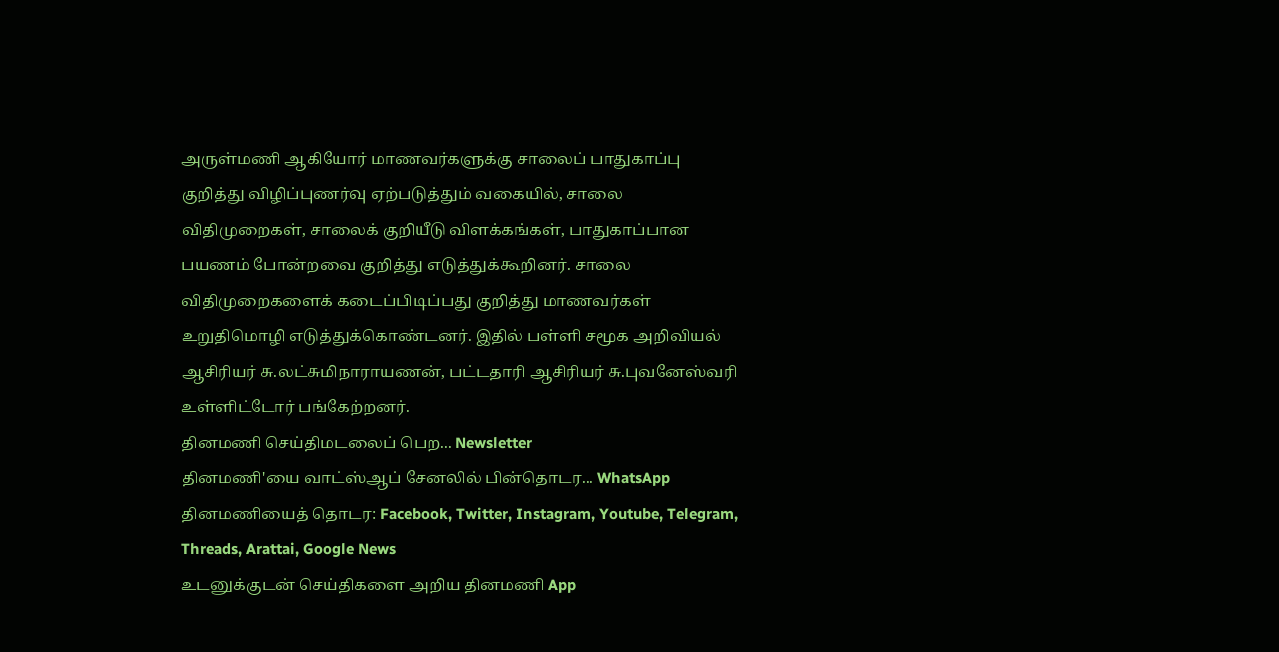அருள்மணி ஆகியோர் மாணவர்களுக்கு சாலைப் பாதுகாப்பு குறித்து விழிப்புணர்வு ஏற்படுத்தும் வகையில், சாலை விதிமுறைகள், சாலைக் குறியீடு விளக்கங்கள், பாதுகாப்பான பயணம் போன்றவை குறித்து எடுத்துக்கூறினர். சாலை விதிமுறைகளைக் கடைப்பிடிப்பது குறித்து மாணவர்கள் உறுதிமொழி எடுத்துக்கொண்டனர். இதில் பள்ளி சமூக அறிவியல் ஆசிரியர் சு.லட்சுமிநாராயணன், பட்டதாரி ஆசிரியர் சு.புவனேஸ்வரி உள்ளிட்டோர் பங்கேற்றனர்.
தினமணி செய்திமடலைப் பெற... Newsletter
தினமணி'யை வாட்ஸ்ஆப் சேனலில் பின்தொடர... WhatsApp
தினமணியைத் தொடர: Facebook, Twitter, Instagram, Youtube, Telegram, Threads, Arattai, Google News
உடனுக்குடன் செய்திகளை அறிய தினமணி App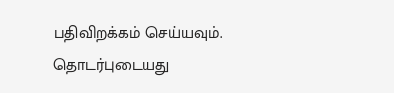பதிவிறக்கம் செய்யவும்.
தொடர்புடையது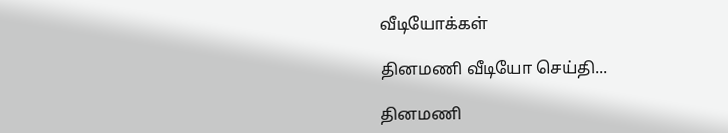வீடியோக்கள்

தினமணி வீடியோ செய்தி...

தினமணி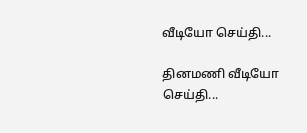வீடியோ செய்தி...

தினமணி வீடியோ செய்தி...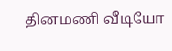தினமணி வீடியோ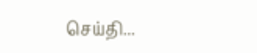செய்தி...